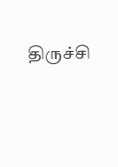திருச்சி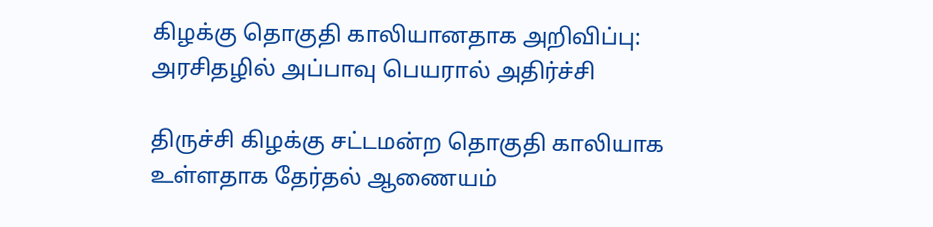கிழக்கு தொகுதி காலியானதாக அறிவிப்பு: அரசிதழில் அப்பாவு பெயரால் அதிர்ச்சி

திருச்சி கிழக்கு சட்டமன்ற தொகுதி காலியாக உள்ளதாக தேர்தல் ஆணையம்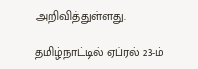அறிவித்துள்ளது.

தமிழ்நாட்டில் ஏப்ரல் 23-ம்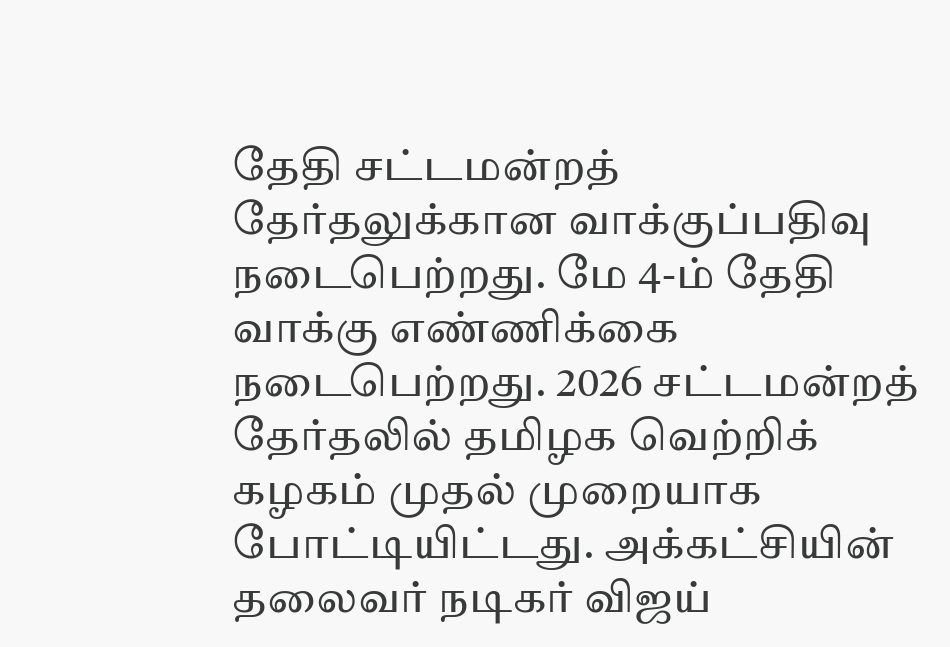தேதி சட்டமன்றத் தேர்தலுக்கான வாக்குப்பதிவு நடைபெற்றது. மே 4-ம் தேதி வாக்கு எண்ணிக்கை நடைபெற்றது. 2026 சட்டமன்றத் தேர்தலில் தமிழக வெற்றிக் கழகம் முதல் முறையாக போட்டியிட்டது. அக்கட்சியின் தலைவர் நடிகர் விஜய்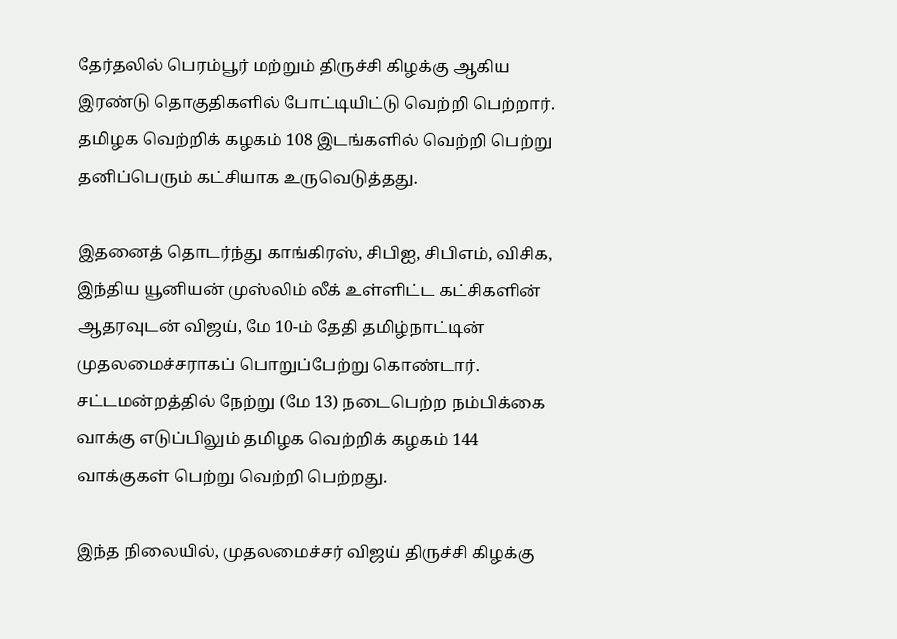தேர்தலில் பெரம்பூர் மற்றும் திருச்சி கிழக்கு ஆகிய இரண்டு தொகுதிகளில் போட்டியிட்டு வெற்றி பெற்றார். தமிழக வெற்றிக் கழகம் 108 இடங்களில் வெற்றி பெற்று தனிப்பெரும் கட்சியாக உருவெடுத்தது.

இதனைத் தொடர்ந்து காங்கிரஸ், சிபிஐ, சிபிஎம், விசிக, இந்திய யூனியன் முஸ்லிம் லீக் உள்ளிட்ட கட்சிகளின் ஆதரவுடன் விஜய், மே 10-ம் தேதி தமிழ்நாட்டின் முதலமைச்சராகப் பொறுப்பேற்று கொண்டார். சட்டமன்றத்தில் நேற்று (மே 13) நடைபெற்ற நம்பிக்கை வாக்கு எடுப்பிலும் தமிழக வெற்றிக் கழகம் 144 வாக்குகள் பெற்று வெற்றி பெற்றது.

இந்த நிலையில், முதலமைச்சர் விஜய் திருச்சி கிழக்கு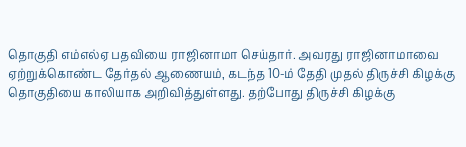தொகுதி எம்எல்ஏ பதவியை ராஜினாமா செய்தார். அவரது ராஜினாமாவை ஏற்றுக்கொண்ட தேர்தல் ஆணையம், கடந்த 10-ம் தேதி முதல் திருச்சி கிழக்கு தொகுதியை காலியாக அறிவித்துள்ளது. தற்போது திருச்சி கிழக்கு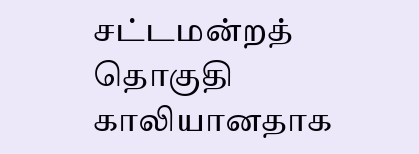சட்டமன்றத் தொகுதி காலியானதாக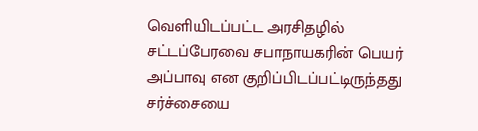வெளியிடப்பட்ட அரசிதழில் சட்டப்பேரவை சபாநாயகரின் பெயர் அப்பாவு என குறிப்பிடப்பட்டிருந்தது சர்ச்சையை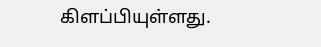கிளப்பியுள்ளது.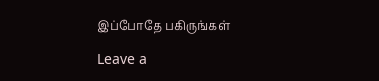இப்போதே பகிருங்கள்

Leave a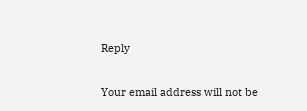Reply

Your email address will not be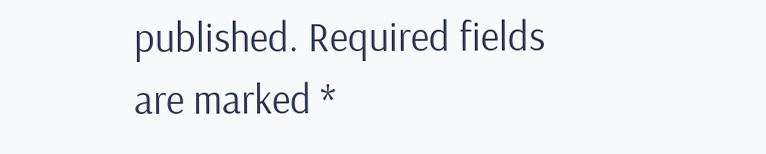published. Required fields are marked *